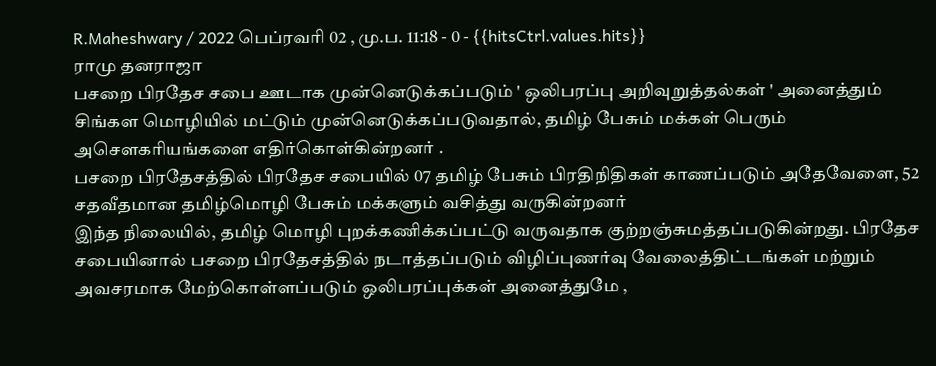R.Maheshwary / 2022 பெப்ரவரி 02 , மு.ப. 11:18 - 0 - {{hitsCtrl.values.hits}}
ராமு தனராஜா
பசறை பிரதேச சபை ஊடாக முன்னெடுக்கப்படும் ' ஒலிபரப்பு அறிவுறுத்தல்கள் ' அனைத்தும் சிங்கள மொழியில் மட்டும் முன்னெடுக்கப்படுவதால், தமிழ் பேசும் மக்கள் பெரும் அசௌகரியங்களை எதிர்கொள்கின்றனர் .
பசறை பிரதேசத்தில் பிரதேச சபையில் 07 தமிழ் பேசும் பிரதிநிதிகள் காணப்படும் அதேவேளை, 52 சதவீதமான தமிழ்மொழி பேசும் மக்களும் வசித்து வருகின்றனர்
இந்த நிலையில், தமிழ் மொழி புறக்கணிக்கப்பட்டு வருவதாக குற்றஞ்சுமத்தப்படுகின்றது. பிரதேச சபையினால் பசறை பிரதேசத்தில் நடாத்தப்படும் விழிப்புணர்வு வேலைத்திட்டங்கள் மற்றும் அவசரமாக மேற்கொள்ளப்படும் ஒலிபரப்புக்கள் அனைத்துமே ,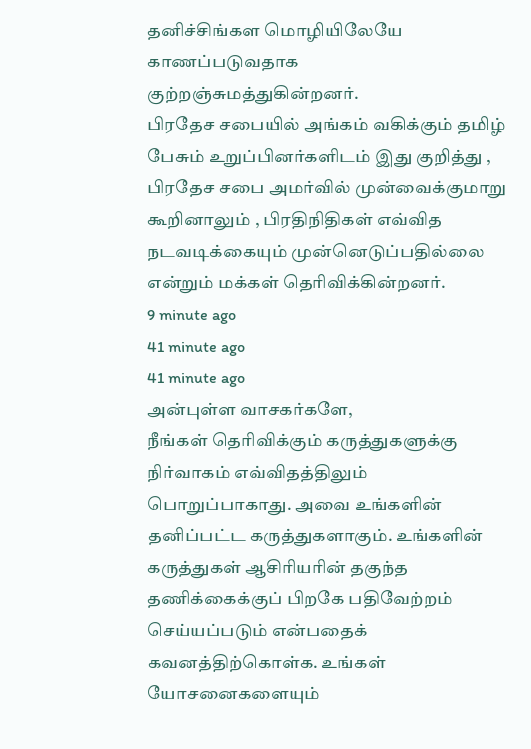தனிச்சிங்கள மொழியிலேயே காணப்படுவதாக குற்றஞ்சுமத்துகின்றனர்.
பிரதேச சபையில் அங்கம் வகிக்கும் தமிழ் பேசும் உறுப்பினர்களிடம் இது குறித்து , பிரதேச சபை அமர்வில் முன்வைக்குமாறு கூறினாலும் , பிரதிநிதிகள் எவ்வித நடவடிக்கையும் முன்னெடுப்பதில்லை என்றும் மக்கள் தெரிவிக்கின்றனர்.
9 minute ago
41 minute ago
41 minute ago
அன்புள்ள வாசகர்களே,
நீங்கள் தெரிவிக்கும் கருத்துகளுக்கு நிர்வாகம் எவ்விதத்திலும் பொறுப்பாகாது. அவை உங்களின் தனிப்பட்ட கருத்துகளாகும். உங்களின் கருத்துகள் ஆசிரியரின் தகுந்த தணிக்கைக்குப் பிறகே பதிவேற்றம் செய்யப்படும் என்பதைக் கவனத்திற்கொள்க. உங்கள் யோசனைகளையும்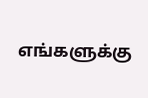எங்களுக்கு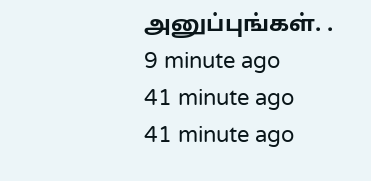அனுப்புங்கள். .
9 minute ago
41 minute ago
41 minute ago